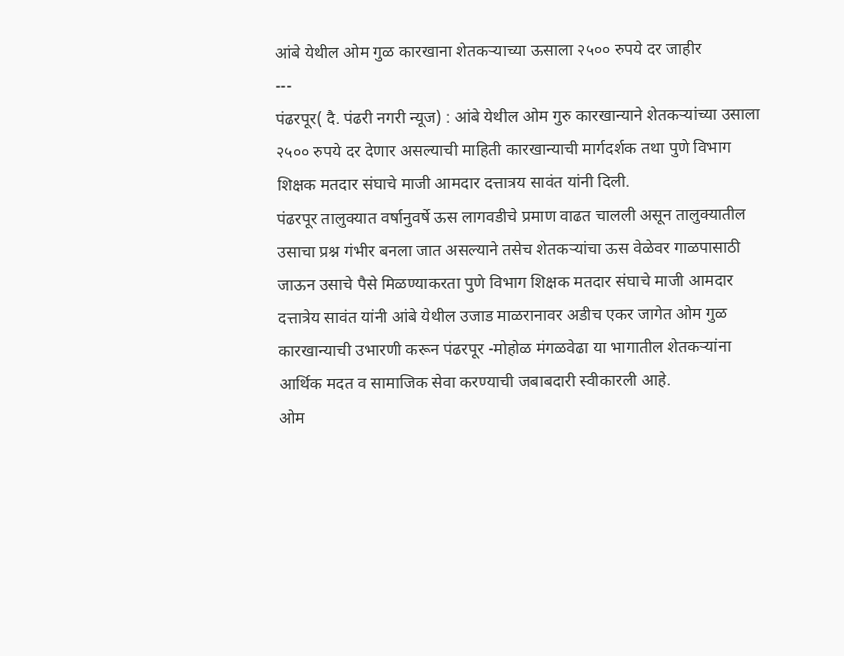आंबे येथील ओम गुळ कारखाना शेतकऱ्याच्या ऊसाला २५०० रुपये दर जाहीर
---
पंढरपूर( दै. पंढरी नगरी न्यूज) : आंबे येथील ओम गुरु कारखान्याने शेतकऱ्यांच्या उसाला २५०० रुपये दर देणार असल्याची माहिती कारखान्याची मार्गदर्शक तथा पुणे विभाग शिक्षक मतदार संघाचे माजी आमदार दत्तात्रय सावंत यांनी दिली.
पंढरपूर तालुक्यात वर्षानुवर्षे ऊस लागवडीचे प्रमाण वाढत चालली असून तालुक्यातील उसाचा प्रश्न गंभीर बनला जात असल्याने तसेच शेतकऱ्यांचा ऊस वेळेवर गाळपासाठी जाऊन उसाचे पैसे मिळण्याकरता पुणे विभाग शिक्षक मतदार संघाचे माजी आमदार दत्तात्रेय सावंत यांनी आंबे येथील उजाड माळरानावर अडीच एकर जागेत ओम गुळ कारखान्याची उभारणी करून पंढरपूर -मोहोळ मंगळवेढा या भागातील शेतकऱ्यांना आर्थिक मदत व सामाजिक सेवा करण्याची जबाबदारी स्वीकारली आहे.
ओम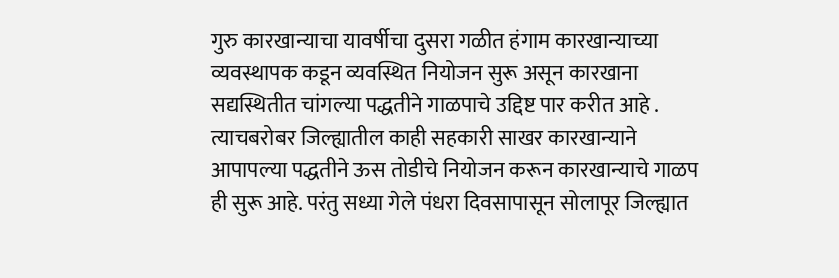गुरु कारखान्याचा यावर्षीचा दुसरा गळीत हंगाम कारखान्याच्या व्यवस्थापक कडून व्यवस्थित नियोजन सुरू असून कारखाना सद्यस्थितीत चांगल्या पद्धतीने गाळपाचे उद्दिष्ट पार करीत आहे .
त्याचबरोबर जिल्ह्यातील काही सहकारी साखर कारखान्याने आपापल्या पद्धतीने ऊस तोडीचे नियोजन करून कारखान्याचे गाळप ही सुरू आहे. परंतु सध्या गेले पंधरा दिवसापासून सोलापूर जिल्ह्यात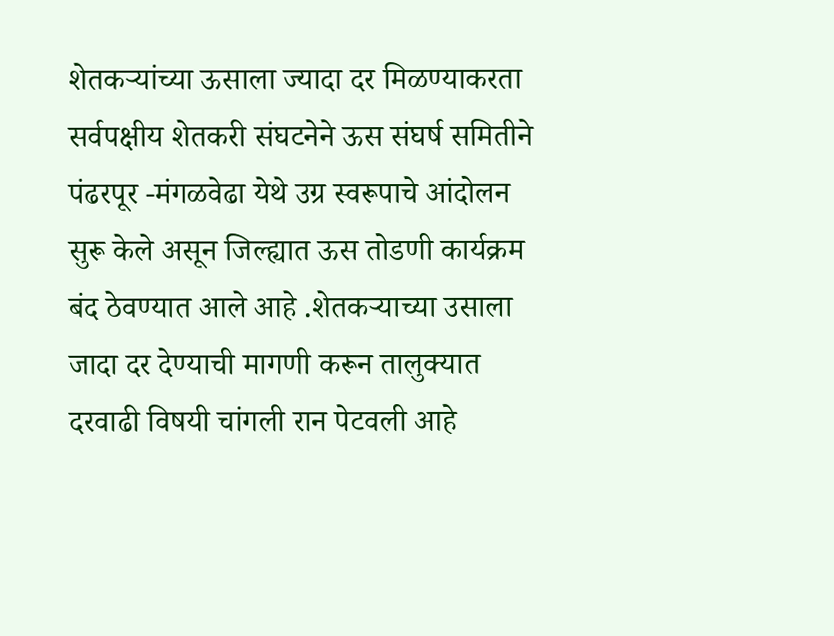शेतकऱ्यांच्या ऊसाला ज्यादा दर मिळण्याकरता सर्वपक्षीय शेतकरी संघटनेने ऊस संघर्ष समितीने पंढरपूर -मंगळवेढा येथे उग्र स्वरूपाचे आंदोलन सुरू केले असून जिल्ह्यात ऊस तोडणी कार्यक्रम बंद ठेवण्यात आले आहे .शेतकऱ्याच्या उसाला जादा दर देण्याची मागणी करून तालुक्यात दरवाढी विषयी चांगली रान पेटवली आहे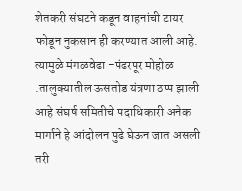शेतकरी संघटने कडून वाहनांची टायर फोडून नुकसान ही करण्यात आली आहे.
त्यामुळे मंगळवेढा -पंढरपूर मोहोळ .तालुक्यातील ऊसतोड यंत्रणा ठप्प झाली आहे संघर्ष समितीचे पदाधिकारी अनेक मार्गाने हे आंदोलन पुढे घेऊन जात असली तरी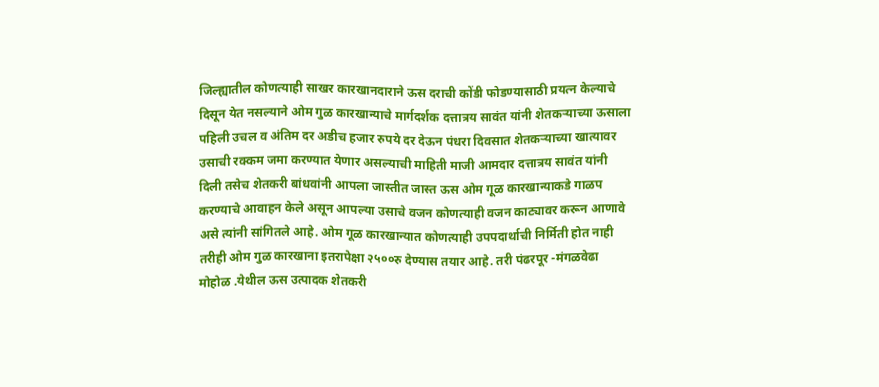जिल्ह्यातील कोणत्याही साखर कारखानदाराने ऊस दराची कोंडी फोडण्यासाठी प्रयत्न केल्याचे दिसून येत नसल्याने ओम गुळ कारखान्याचे मार्गदर्शक दत्तात्रय सावंत यांनी शेतकऱ्याच्या ऊसाला पहिली उचल व अंतिम दर अडीच हजार रुपये दर देऊन पंधरा दिवसात शेतकऱ्याच्या खात्यावर उसाची रक्कम जमा करण्यात येणार असल्याची माहिती माजी आमदार दत्तात्रय सावंत यांनी दिली तसेच शेतकरी बांधवांनी आपला जास्तीत जास्त ऊस ओम गूळ कारखान्याकडे गाळप करण्याचे आवाहन केले असून आपल्या उसाचे वजन कोणत्याही वजन काट्यावर करून आणावे असे त्यांनी सांगितले आहे. ओम गूळ कारखान्यात कोणत्याही उपपदार्थाची निर्मिती होत नाही तरीही ओम गुळ कारखाना इतरापेक्षा २५००रु देण्यास तयार आहे. तरी पंढरपूर -मंगळवेढा मोहोळ .येथील ऊस उत्पादक शेतकरी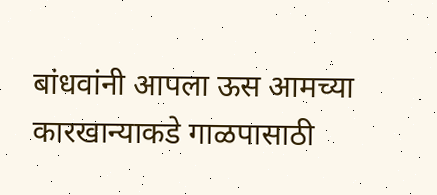बांधवांनी आपला ऊस आमच्या कारखान्याकडे गाळपासाठी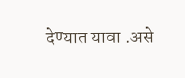देण्यात यावा .असे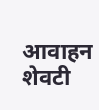आवाहन शेवटी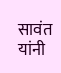सावंत यांनी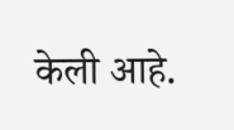केली आहे.